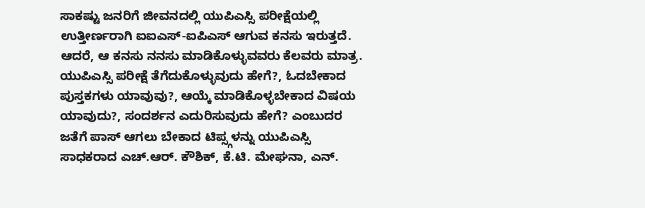ಸಾಕಷ್ಟು ಜನರಿಗೆ ಜೀವನದಲ್ಲಿ ಯುಪಿಎಸ್ಸಿ ಪರೀಕ್ಷೆಯಲ್ಲಿ ಉತ್ತೀರ್ಣರಾಗಿ ಐಐಎಸ್-ಐಪಿಎಸ್ ಆಗುವ ಕನಸು ಇರುತ್ತದೆ. ಆದರೆ, ಆ ಕನಸು ನನಸು ಮಾಡಿಕೊಳ್ಳುವವರು ಕೆಲವರು ಮಾತ್ರ. ಯುಪಿಎಸ್ಸಿ ಪರೀಕ್ಷೆ ತೆಗೆದುಕೊಳ್ಳುವುದು ಹೇಗೆ?, ಓದಬೇಕಾದ ಪುಸ್ತಕಗಳು ಯಾವುವು?, ಆಯ್ಕೆ ಮಾಡಿಕೊಳ್ಳಬೇಕಾದ ವಿಷಯ ಯಾವುದು?, ಸಂದರ್ಶನ ಎದುರಿಸುವುದು ಹೇಗೆ? ಎಂಬುದರ ಜತೆಗೆ ಪಾಸ್ ಆಗಲು ಬೇಕಾದ ಟಿಪ್ಸ್ಗಳನ್ನು ಯುಪಿಎಸ್ಸಿ ಸಾಧಕರಾದ ಎಚ್.ಆರ್. ಕೌಶಿಕ್, ಕೆ.ಟಿ. ಮೇಘನಾ, ಎನ್.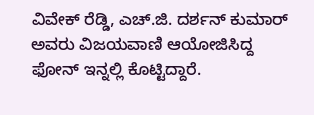ವಿವೇಕ್ ರೆಡ್ಡಿ, ಎಚ್.ಜಿ. ದರ್ಶನ್ ಕುಮಾರ್ ಅವರು ವಿಜಯವಾಣಿ ಆಯೋಜಿಸಿದ್ದ ಫೋನ್ ಇನ್ನಲ್ಲಿ ಕೊಟ್ಟಿದ್ದಾರೆ.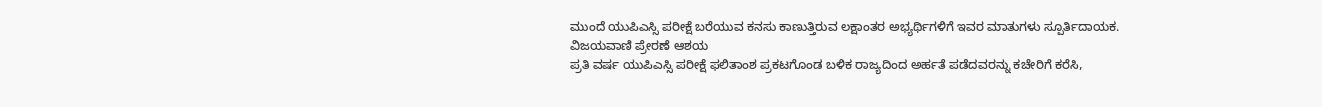ಮುಂದೆ ಯುಪಿಎಸ್ಸಿ ಪರೀಕ್ಷೆ ಬರೆಯುವ ಕನಸು ಕಾಣುತ್ತಿರುವ ಲಕ್ಷಾಂತರ ಅಭ್ಯರ್ಥಿಗಳಿಗೆ ಇವರ ಮಾತುಗಳು ಸ್ಪೂರ್ತಿದಾಯಕ.
ವಿಜಯವಾಣಿ ಪ್ರೇರಣೆ ಆಶಯ
ಪ್ರತಿ ವರ್ಷ ಯುಪಿಎಸ್ಸಿ ಪರೀಕ್ಷೆ ಫಲಿತಾಂಶ ಪ್ರಕಟಗೊಂಡ ಬಳಿಕ ರಾಜ್ಯದಿಂದ ಅರ್ಹತೆ ಪಡೆದವರನ್ನು ಕಚೇರಿಗೆ ಕರೆಸಿ,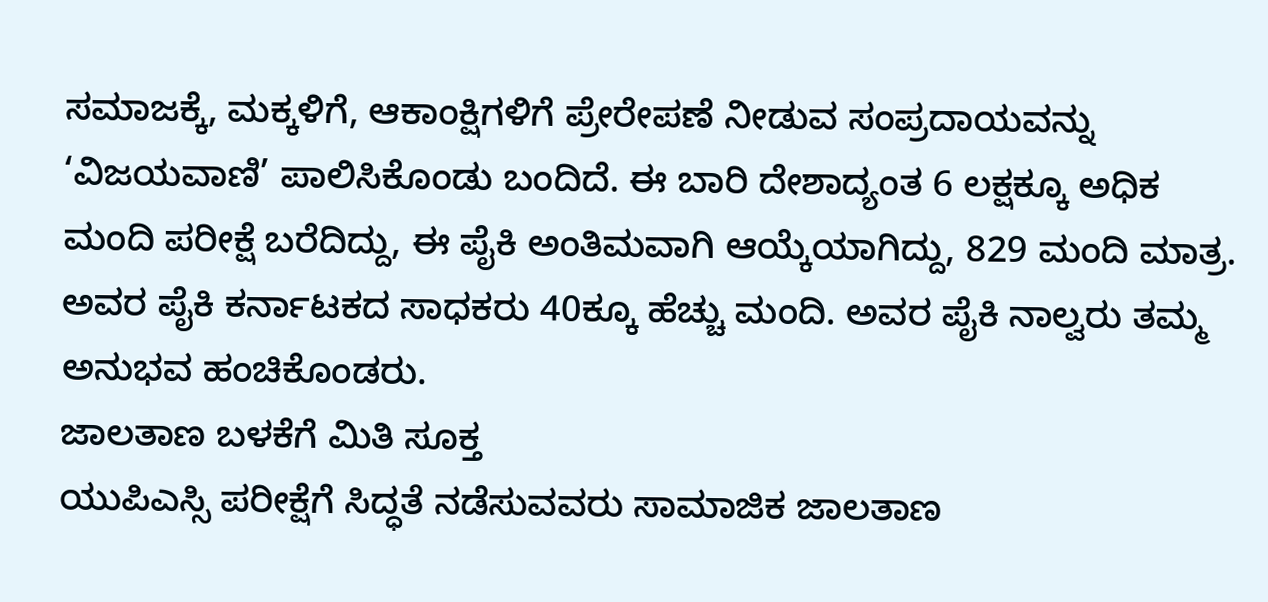ಸಮಾಜಕ್ಕೆ, ಮಕ್ಕಳಿಗೆ, ಆಕಾಂಕ್ಷಿಗಳಿಗೆ ಪ್ರೇರೇಪಣೆ ನೀಡುವ ಸಂಪ್ರದಾಯವನ್ನು ‘ವಿಜಯವಾಣಿ’ ಪಾಲಿಸಿಕೊಂಡು ಬಂದಿದೆ. ಈ ಬಾರಿ ದೇಶಾದ್ಯಂತ 6 ಲಕ್ಷಕ್ಕೂ ಅಧಿಕ ಮಂದಿ ಪರೀಕ್ಷೆ ಬರೆದಿದ್ದು, ಈ ಪೈಕಿ ಅಂತಿಮವಾಗಿ ಆಯ್ಕೆಯಾಗಿದ್ದು, 829 ಮಂದಿ ಮಾತ್ರ. ಅವರ ಪೈಕಿ ಕರ್ನಾಟಕದ ಸಾಧಕರು 40ಕ್ಕೂ ಹೆಚ್ಚು ಮಂದಿ. ಅವರ ಪೈಕಿ ನಾಲ್ವರು ತಮ್ಮ ಅನುಭವ ಹಂಚಿಕೊಂಡರು.
ಜಾಲತಾಣ ಬಳಕೆಗೆ ಮಿತಿ ಸೂಕ್ತ
ಯುಪಿಎಸ್ಸಿ ಪರೀಕ್ಷೆಗೆ ಸಿದ್ಧತೆ ನಡೆಸುವವರು ಸಾಮಾಜಿಕ ಜಾಲತಾಣ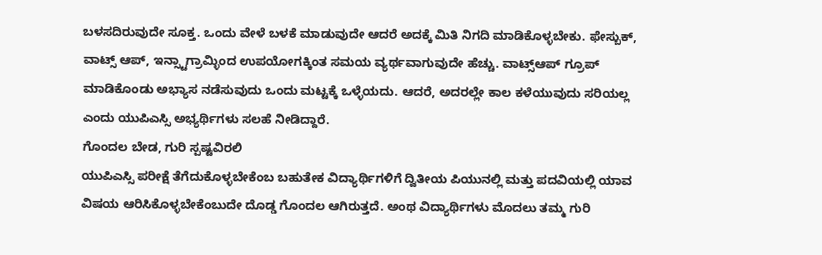ಬಳಸದಿರುವುದೇ ಸೂಕ್ತ. ಒಂದು ವೇಳೆ ಬಳಕೆ ಮಾಡುವುದೇ ಆದರೆ ಅದಕ್ಕೆ ಮಿತಿ ನಿಗದಿ ಮಾಡಿಕೊಳ್ಳಬೇಕು. ಫೇಸ್ಬುಕ್, ವಾಟ್ಸ್ ಆಪ್, ಇನ್ಸ್ಟಾಗ್ರಾಮ್ಳಿಂದ ಉಪಯೋಗಕ್ಕಿಂತ ಸಮಯ ವ್ಯರ್ಥವಾಗುವುದೇ ಹೆಚ್ಚು. ವಾಟ್ಸ್ಆಪ್ ಗ್ರೂಪ್ ಮಾಡಿಕೊಂಡು ಅಭ್ಯಾಸ ನಡೆಸುವುದು ಒಂದು ಮಟ್ಟಕ್ಕೆ ಒಳ್ಳೆಯದು. ಆದರೆ, ಅದರಲ್ಲೇ ಕಾಲ ಕಳೆಯುವುದು ಸರಿಯಲ್ಲ ಎಂದು ಯುಪಿಎಸ್ಸಿ ಅಭ್ಯರ್ಥಿಗಳು ಸಲಹೆ ನೀಡಿದ್ದಾರೆ.
ಗೊಂದಲ ಬೇಡ, ಗುರಿ ಸ್ಪಷ್ಟವಿರಲಿ
ಯುಪಿಎಸ್ಸಿ ಪರೀಕ್ಷೆ ತೆಗೆದುಕೊಳ್ಳಬೇಕೆಂಬ ಬಹುತೇಕ ವಿದ್ಯಾರ್ಥಿಗಳಿಗೆ ದ್ವಿತೀಯ ಪಿಯುನಲ್ಲಿ ಮತ್ತು ಪದವಿಯಲ್ಲಿ ಯಾವ ವಿಷಯ ಆರಿಸಿಕೊಳ್ಳಬೇಕೆಂಬುದೇ ದೊಡ್ಡ ಗೊಂದಲ ಆಗಿರುತ್ತದೆ. ಅಂಥ ವಿದ್ಯಾರ್ಥಿಗಳು ಮೊದಲು ತಮ್ಮ ಗುರಿ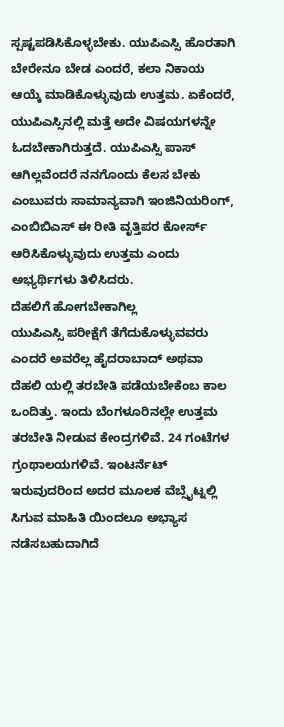ಸ್ಪಷ್ಟಪಡಿಸಿಕೊಳ್ಳಬೇಕು. ಯುಪಿಎಸ್ಸಿ ಹೊರತಾಗಿ ಬೇರೇನೂ ಬೇಡ ಎಂದರೆ, ಕಲಾ ನಿಕಾಯ ಆಯ್ಕೆ ಮಾಡಿಕೊಳ್ಳುವುದು ಉತ್ತಮ. ಏಕೆಂದರೆ, ಯುಪಿಎಸ್ಸಿನಲ್ಲಿ ಮತ್ತೆ ಅದೇ ವಿಷಯಗಳನ್ನೇ ಓದಬೇಕಾಗಿರುತ್ತದೆ. ಯುಪಿಎಸ್ಸಿ ಪಾಸ್ ಆಗಿಲ್ಲವೆಂದರೆ ನನಗೊಂದು ಕೆಲಸ ಬೇಕು ಎಂಬುವರು ಸಾಮಾನ್ಯವಾಗಿ ಇಂಜಿನಿಯರಿಂಗ್, ಎಂಬಿಬಿಎಸ್ ಈ ರೀತಿ ವೃತ್ತಿಪರ ಕೋರ್ಸ್ ಆರಿಸಿಕೊಳ್ಳುವುದು ಉತ್ತಮ ಎಂದು ಅಭ್ಯರ್ಥಿಗಳು ತಿಳಿಸಿದರು.
ದೆಹಲಿಗೆ ಹೋಗಬೇಕಾಗಿಲ್ಲ
ಯುಪಿಎಸ್ಸಿ ಪರೀಕ್ಷೆಗೆ ತೆಗೆದುಕೊಳ್ಳುವವರು ಎಂದರೆ ಅವರೆಲ್ಲ ಹೈದರಾಬಾದ್ ಅಥವಾ ದೆಹಲಿ ಯಲ್ಲಿ ತರಬೇತಿ ಪಡೆಯಬೇಕೆಂಬ ಕಾಲ ಒಂದಿತ್ತು. ಇಂದು ಬೆಂಗಳೂರಿನಲ್ಲೇ ಉತ್ತಮ ತರಬೇತಿ ನೀಡುವ ಕೇಂದ್ರಗಳಿವೆ. 24 ಗಂಟೆಗಳ ಗ್ರಂಥಾಲಯಗಳಿವೆ. ಇಂಟರ್ನೆಟ್ ಇರುವುದರಿಂದ ಅದರ ಮೂಲಕ ವೆಬ್ಸೈಟ್ನಲ್ಲಿ ಸಿಗುವ ಮಾಹಿತಿ ಯಿಂದಲೂ ಅಭ್ಯಾಸ ನಡೆಸಬಹುದಾಗಿದೆ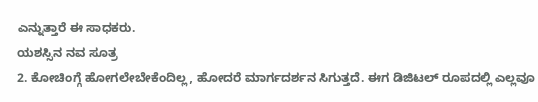ಎನ್ನುತ್ತಾರೆ ಈ ಸಾಧಕರು.
ಯಶಸ್ಸಿನ ನವ ಸೂತ್ರ
2. ಕೋಚಿಂಗ್ಗೆ ಹೋಗಲೇಬೇಕೆಂದಿಲ್ಲ, ಹೋದರೆ ಮಾರ್ಗದರ್ಶನ ಸಿಗುತ್ತದೆ. ಈಗ ಡಿಜಿಟಲ್ ರೂಪದಲ್ಲಿ ಎಲ್ಲವೂ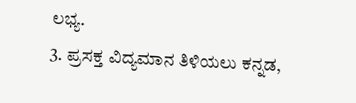ಲಭ್ಯ.
3. ಪ್ರಸಕ್ತ ವಿದ್ಯಮಾನ ತಿಳಿಯಲು ಕನ್ನಡ,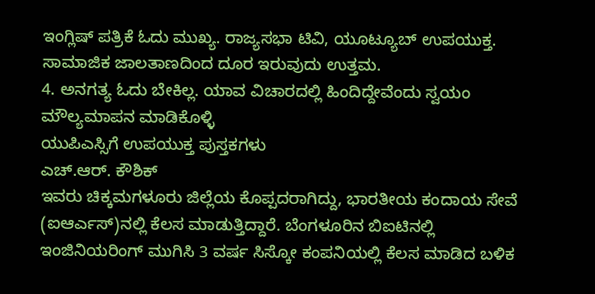ಇಂಗ್ಲಿಷ್ ಪತ್ರಿಕೆ ಓದು ಮುಖ್ಯ. ರಾಜ್ಯಸಭಾ ಟಿವಿ, ಯೂಟ್ಯೂಬ್ ಉಪಯುಕ್ತ. ಸಾಮಾಜಿಕ ಜಾಲತಾಣದಿಂದ ದೂರ ಇರುವುದು ಉತ್ತಮ.
4. ಅನಗತ್ಯ ಓದು ಬೇಕಿಲ್ಲ. ಯಾವ ವಿಚಾರದಲ್ಲಿ ಹಿಂದಿದ್ದೇವೆಂದು ಸ್ವಯಂ ಮೌಲ್ಯಮಾಪನ ಮಾಡಿಕೊಳ್ಳಿ
ಯುಪಿಎಸ್ಸಿಗೆ ಉಪಯುಕ್ತ ಪುಸ್ತಕಗಳು
ಎಚ್.ಆರ್. ಕೌಶಿಕ್
ಇವರು ಚಿಕ್ಕಮಗಳೂರು ಜಿಲ್ಲೆಯ ಕೊಪ್ಪದರಾಗಿದ್ದು, ಭಾರತೀಯ ಕಂದಾಯ ಸೇವೆ (ಐಆರ್ಎಸ್)ನಲ್ಲಿ ಕೆಲಸ ಮಾಡುತ್ತಿದ್ದಾರೆ. ಬೆಂಗಳೂರಿನ ಬಿಐಟಿನಲ್ಲಿ ಇಂಜಿನಿಯರಿಂಗ್ ಮುಗಿಸಿ 3 ವರ್ಷ ಸಿಸ್ಕೋ ಕಂಪನಿಯಲ್ಲಿ ಕೆಲಸ ಮಾಡಿದ ಬಳಿಕ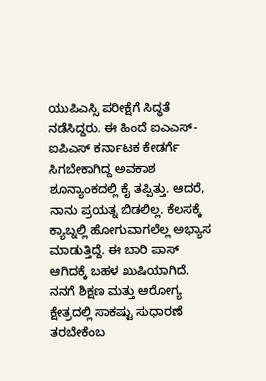ಯುಪಿಎಸ್ಸಿ ಪರೀಕ್ಷೆಗೆ ಸಿದ್ಧತೆ ನಡೆಸಿದ್ದರು. ಈ ಹಿಂದೆ ಐಎಎಸ್-ಐಪಿಎಸ್ ಕರ್ನಾಟಕ ಕೇಡರ್ಗೆ ಸಿಗಬೇಕಾಗಿದ್ದ ಅವಕಾಶ ಶೂನ್ಯಾಂಕದಲ್ಲಿ ಕೈ ತಪ್ಪಿತ್ತು. ಆದರೆ, ನಾನು ಪ್ರಯತ್ನ ಬಿಡಲಿಲ್ಲ. ಕೆಲಸಕ್ಕೆ ಕ್ಯಾಬ್ನಲ್ಲಿ ಹೋಗುವಾಗಲೆಲ್ಲ ಅಭ್ಯಾಸ ಮಾಡುತ್ತಿದ್ದೆ. ಈ ಬಾರಿ ಪಾಸ್ ಆಗಿದಕ್ಕೆ ಬಹಳ ಖುಷಿಯಾಗಿದೆ. ನನಗೆ ಶಿಕ್ಷಣ ಮತ್ತು ಆರೋಗ್ಯ ಕ್ಷೇತ್ರದಲ್ಲಿ ಸಾಕಷ್ಟು ಸುಧಾರಣೆ ತರಬೇಕೆಂಬ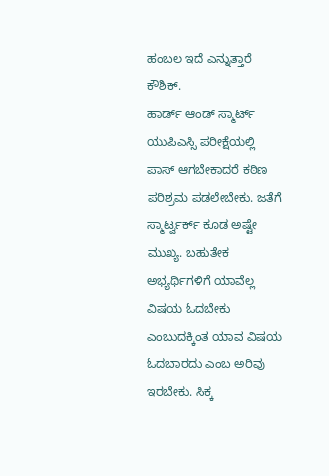ಹಂಬಲ ಇದೆ ಎನ್ನುತ್ತಾರೆ ಕೌಶಿಕ್.
ಹಾರ್ಡ್ ಆಂಡ್ ಸ್ಮಾರ್ಟ್
ಯುಪಿಎಸ್ಸಿ ಪರೀಕ್ಷೆಯಲ್ಲಿ ಪಾಸ್ ಆಗಬೇಕಾದರೆ ಕಠಿಣ ಪರಿಶ್ರಮ ಪಡಲೇಬೇಕು. ಜತೆಗೆ ಸ್ಮಾರ್ಟ್ವರ್ಕ್ ಕೂಡ ಅಷ್ಟೇ ಮುಖ್ಯ. ಬಹುತೇಕ ಅಭ್ಯರ್ಥಿಗಳಿಗೆ ಯಾವೆಲ್ಲ ವಿಷಯ ಓದಬೇಕು ಎಂಬುದಕ್ಕಿಂತ ಯಾವ ವಿಷಯ ಓದಬಾರದು ಎಂಬ ಅರಿವು ಇರಬೇಕು. ಸಿಕ್ಕ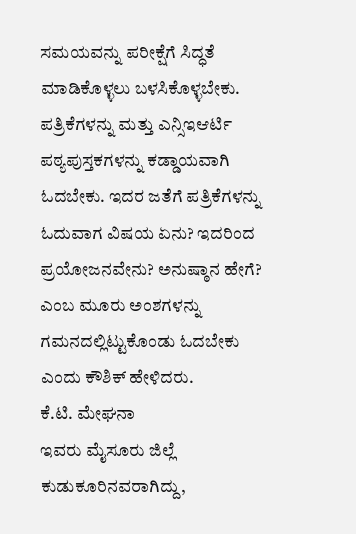ಸಮಯವನ್ನು ಪರೀಕ್ಷೆಗೆ ಸಿದ್ಧತೆ ಮಾಡಿಕೊಳ್ಳಲು ಬಳಸಿಕೊಳ್ಳಬೇಕು. ಪತ್ರಿಕೆಗಳನ್ನು ಮತ್ತು ಎನ್ಸಿಇಆರ್ಟಿ ಪಠ್ಯಪುಸ್ತಕಗಳನ್ನು ಕಡ್ಡಾಯವಾಗಿ ಓದಬೇಕು. ಇದರ ಜತೆಗೆ ಪತ್ರಿಕೆಗಳನ್ನು ಓದುವಾಗ ವಿಷಯ ಏನು? ಇದರಿಂದ ಪ್ರಯೋಜನವೇನು? ಅನುಷ್ಠಾನ ಹೇಗೆ? ಎಂಬ ಮೂರು ಅಂಶಗಳನ್ನು ಗಮನದಲ್ಲಿಟ್ಟುಕೊಂಡು ಓದಬೇಕು ಎಂದು ಕೌಶಿಕ್ ಹೇಳಿದರು.
ಕೆ.ಟಿ. ಮೇಘನಾ
ಇವರು ಮೈಸೂರು ಜಿಲ್ಲೆ ಕುಡುಕೂರಿನವರಾಗಿದ್ದು,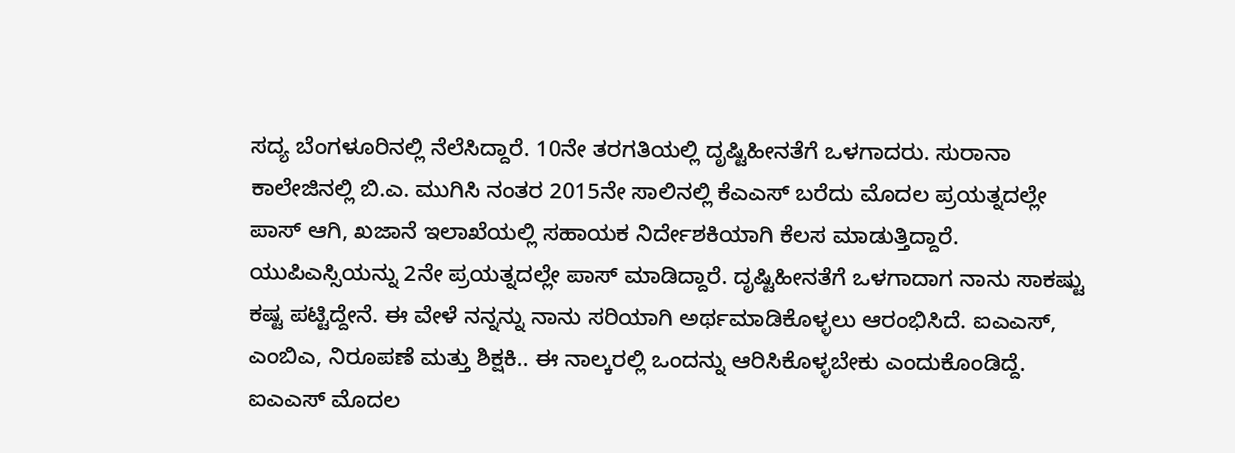ಸದ್ಯ ಬೆಂಗಳೂರಿನಲ್ಲಿ ನೆಲೆಸಿದ್ದಾರೆ. 10ನೇ ತರಗತಿಯಲ್ಲಿ ದೃಷ್ಟಿಹೀನತೆಗೆ ಒಳಗಾದರು. ಸುರಾನಾ ಕಾಲೇಜಿನಲ್ಲಿ ಬಿ.ಎ. ಮುಗಿಸಿ ನಂತರ 2015ನೇ ಸಾಲಿನಲ್ಲಿ ಕೆಎಎಸ್ ಬರೆದು ಮೊದಲ ಪ್ರಯತ್ನದಲ್ಲೇ ಪಾಸ್ ಆಗಿ, ಖಜಾನೆ ಇಲಾಖೆಯಲ್ಲಿ ಸಹಾಯಕ ನಿರ್ದೇಶಕಿಯಾಗಿ ಕೆಲಸ ಮಾಡುತ್ತಿದ್ದಾರೆ. ಯುಪಿಎಸ್ಸಿಯನ್ನು 2ನೇ ಪ್ರಯತ್ನದಲ್ಲೇ ಪಾಸ್ ಮಾಡಿದ್ದಾರೆ. ದೃಷ್ಟಿಹೀನತೆಗೆ ಒಳಗಾದಾಗ ನಾನು ಸಾಕಷ್ಟು ಕಷ್ಟ ಪಟ್ಟಿದ್ದೇನೆ. ಈ ವೇಳೆ ನನ್ನನ್ನು ನಾನು ಸರಿಯಾಗಿ ಅರ್ಥಮಾಡಿಕೊಳ್ಳಲು ಆರಂಭಿಸಿದೆ. ಐಎಎಸ್, ಎಂಬಿಎ, ನಿರೂಪಣೆ ಮತ್ತು ಶಿಕ್ಷಕಿ.. ಈ ನಾಲ್ಕರಲ್ಲಿ ಒಂದನ್ನು ಆರಿಸಿಕೊಳ್ಳಬೇಕು ಎಂದುಕೊಂಡಿದ್ದೆ. ಐಎಎಸ್ ಮೊದಲ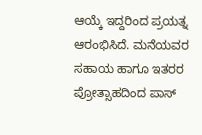ಆಯ್ಕೆ ಇದ್ದರಿಂದ ಪ್ರಯತ್ನ ಆರಂಭಿಸಿದೆ. ಮನೆಯವರ ಸಹಾಯ ಹಾಗೂ ಇತರರ ಪ್ರೋತ್ಸಾಹದಿಂದ ಪಾಸ್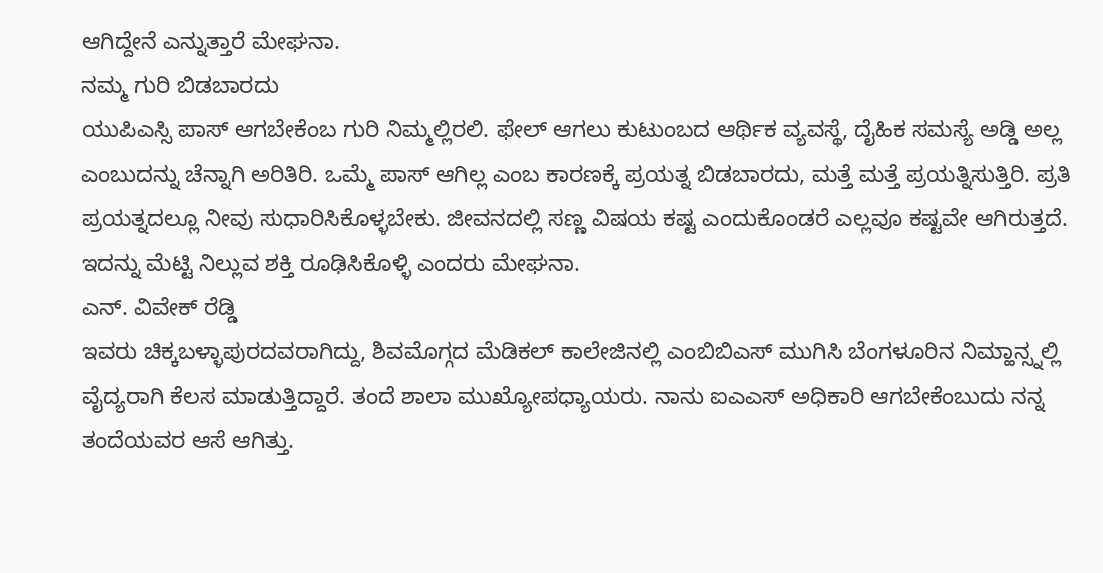ಆಗಿದ್ದೇನೆ ಎನ್ನುತ್ತಾರೆ ಮೇಘನಾ.
ನಮ್ಮ ಗುರಿ ಬಿಡಬಾರದು
ಯುಪಿಎಸ್ಸಿ ಪಾಸ್ ಆಗಬೇಕೆಂಬ ಗುರಿ ನಿಮ್ಮಲ್ಲಿರಲಿ. ಫೇಲ್ ಆಗಲು ಕುಟುಂಬದ ಆರ್ಥಿಕ ವ್ಯವಸ್ಥೆ, ದೈಹಿಕ ಸಮಸ್ಯೆ ಅಡ್ಡಿ ಅಲ್ಲ ಎಂಬುದನ್ನು ಚೆನ್ನಾಗಿ ಅರಿತಿರಿ. ಒಮ್ಮೆ ಪಾಸ್ ಆಗಿಲ್ಲ ಎಂಬ ಕಾರಣಕ್ಕೆ ಪ್ರಯತ್ನ ಬಿಡಬಾರದು, ಮತ್ತೆ ಮತ್ತೆ ಪ್ರಯತ್ನಿಸುತ್ತಿರಿ. ಪ್ರತಿ ಪ್ರಯತ್ನದಲ್ಲೂ ನೀವು ಸುಧಾರಿಸಿಕೊಳ್ಳಬೇಕು. ಜೀವನದಲ್ಲಿ ಸಣ್ಣ ವಿಷಯ ಕಷ್ಟ ಎಂದುಕೊಂಡರೆ ಎಲ್ಲವೂ ಕಷ್ಟವೇ ಆಗಿರುತ್ತದೆ. ಇದನ್ನು ಮೆಟ್ಟಿ ನಿಲ್ಲುವ ಶಕ್ತಿ ರೂಢಿಸಿಕೊಳ್ಳಿ ಎಂದರು ಮೇಘನಾ.
ಎನ್. ವಿವೇಕ್ ರೆಡ್ಡಿ
ಇವರು ಚಿಕ್ಕಬಳ್ಳಾಪುರದವರಾಗಿದ್ದು, ಶಿವಮೊಗ್ಗದ ಮೆಡಿಕಲ್ ಕಾಲೇಜಿನಲ್ಲಿ ಎಂಬಿಬಿಎಸ್ ಮುಗಿಸಿ ಬೆಂಗಳೂರಿನ ನಿಮ್ಹಾನ್ಸ್ನಲ್ಲಿ ವೈದ್ಯರಾಗಿ ಕೆಲಸ ಮಾಡುತ್ತಿದ್ದಾರೆ. ತಂದೆ ಶಾಲಾ ಮುಖ್ಯೋಪಧ್ಯಾಯರು. ನಾನು ಐಎಎಸ್ ಅಧಿಕಾರಿ ಆಗಬೇಕೆಂಬುದು ನನ್ನ ತಂದೆಯವರ ಆಸೆ ಆಗಿತ್ತು.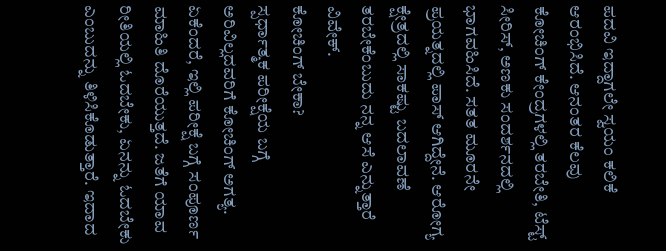ಪದವಿ ಇದ್ದಾಗಲೇ ಸ್ವಯಂ ಕಲಿಕೆ ಆರಂಭಿಸಿದೆ. ಆನಂತರ ಕೆಲವು ಕೋಚಿಂಗ್ ಕೇಂದ್ರಗಳಲ್ಲಿ ತರಬೇತಿ, ಟೆಸ್ಟ್ ಸೀರಿಸ್, ಅಣಕು ಸಂದರ್ಶನದಲ್ಲಿ ಭಾಗವಹಿಸಿದೆ. ಸತತ ಮೂರನೇ ಪ್ರಯತ್ನದಲ್ಲಿ ಪಾಸ್ ಆಗಿದ್ದೇನೆ. ಆರೋಗ್ಯ ಕ್ಷೇತ್ರದಲ್ಲಿ ಸಾಕಷ್ಟು ಬದಲಾವಣೆ ತರಬೇಕೆಂಬುದು ನನ್ನ ಆಸೆ ಎನ್ನುತ್ತಾರೆ ವಿವೇಕ್.
ಕೋಚಿಂಗ್ ಬೇಕಾ?
ಸ್ಪರ್ಧಾತ್ಮಕ ಪರೀಕ್ಷೆಯ ಬಗ್ಗೆ ಅರಿವಿಲ್ಲದವರಿಗೆ ಕೋಚಿಂಗ್ ಅಗತ್ಯ. ಏಕೆಂದರೆ, ಇಲ್ಲಿ ಪರೀಕ್ಷೆ ಬಗ್ಗೆ ಸಂಪೂರ್ಣ ಮಾಹಿತಿ ದೊರೆಯುತ್ತದೆ. ಜತೆಗೆ ಯಾವ ರೀತಿಯಲ್ಲಿ ಓದಬೇಕು, ಏನನ್ನು ಓದಬೇಕು ಎಂಬುದನ್ನು ತಿಳಿಸಿಕೊಡುತ್ತಾರೆ. ಇದಾದ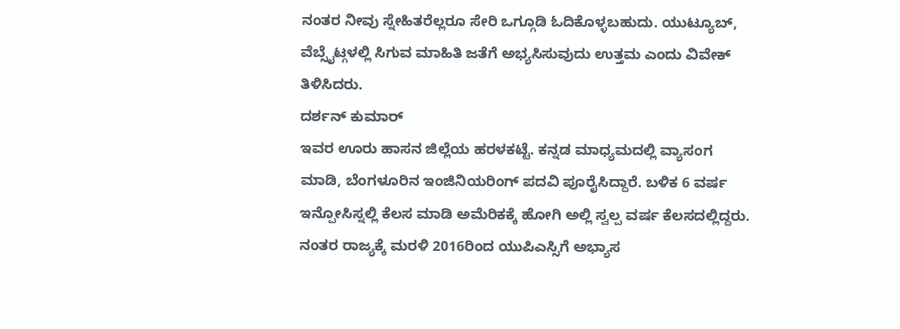ನಂತರ ನೀವು ಸ್ನೇಹಿತರೆಲ್ಲರೂ ಸೇರಿ ಒಗ್ಗೂಡಿ ಓದಿಕೊಳ್ಳಬಹುದು. ಯುಟ್ಯೂಬ್, ವೆಬ್ಸೈಟ್ಗಳಲ್ಲಿ ಸಿಗುವ ಮಾಹಿತಿ ಜತೆಗೆ ಅಭ್ಯಸಿಸುವುದು ಉತ್ತಮ ಎಂದು ವಿವೇಕ್ ತಿಳಿಸಿದರು.
ದರ್ಶನ್ ಕುಮಾರ್
ಇವರ ಊರು ಹಾಸನ ಜಿಲ್ಲೆಯ ಹರಳಕಟ್ಟೆ. ಕನ್ನಡ ಮಾಧ್ಯಮದಲ್ಲಿ ವ್ಯಾಸಂಗ ಮಾಡಿ, ಬೆಂಗಳೂರಿನ ಇಂಜಿನಿಯರಿಂಗ್ ಪದವಿ ಪೂರೈಸಿದ್ದಾರೆ. ಬಳಿಕ 6 ವರ್ಷ ಇನ್ಪೋಸಿಸ್ನಲ್ಲಿ ಕೆಲಸ ಮಾಡಿ ಅಮೆರಿಕಕ್ಕೆ ಹೋಗಿ ಅಲ್ಲಿ ಸ್ವಲ್ಪ ವರ್ಷ ಕೆಲಸದಲ್ಲಿದ್ದರು. ನಂತರ ರಾಜ್ಯಕ್ಕೆ ಮರಳಿ 2016ರಿಂದ ಯುಪಿಎಸ್ಸಿಗೆ ಅಭ್ಯಾಸ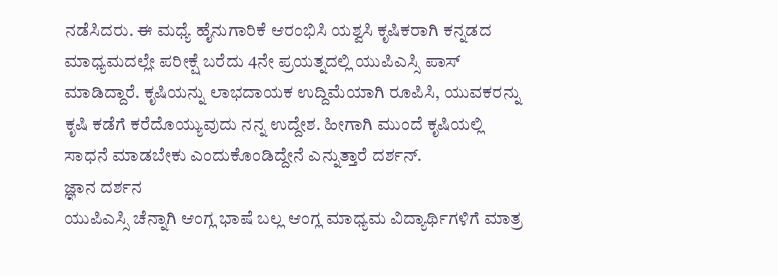ನಡೆಸಿದರು. ಈ ಮಧ್ಯೆ ಹೈನುಗಾರಿಕೆ ಆರಂಭಿಸಿ ಯಶ್ವಸಿ ಕೃಷಿಕರಾಗಿ ಕನ್ನಡದ ಮಾಧ್ಯಮದಲ್ಲೇ ಪರೀಕ್ಷೆ ಬರೆದು 4ನೇ ಪ್ರಯತ್ನದಲ್ಲಿ ಯುಪಿಎಸ್ಸಿ ಪಾಸ್ ಮಾಡಿದ್ದಾರೆ. ಕೃಷಿಯನ್ನು ಲಾಭದಾಯಕ ಉದ್ದಿಮೆಯಾಗಿ ರೂಪಿಸಿ, ಯುವಕರನ್ನು ಕೃಷಿ ಕಡೆಗೆ ಕರೆದೊಯ್ಯುವುದು ನನ್ನ ಉದ್ದೇಶ. ಹೀಗಾಗಿ ಮುಂದೆ ಕೃಷಿಯಲ್ಲಿ ಸಾಧನೆ ಮಾಡಬೇಕು ಎಂದುಕೊಂಡಿದ್ದೇನೆ ಎನ್ನುತ್ತಾರೆ ದರ್ಶನ್.
ಜ್ಞಾನ ದರ್ಶನ
ಯುಪಿಎಸ್ಸಿ ಚೆನ್ನಾಗಿ ಆಂಗ್ಲ ಭಾಷೆ ಬಲ್ಲ ಆಂಗ್ಲ ಮಾಧ್ಯಮ ವಿದ್ಯಾರ್ಥಿಗಳಿಗೆ ಮಾತ್ರ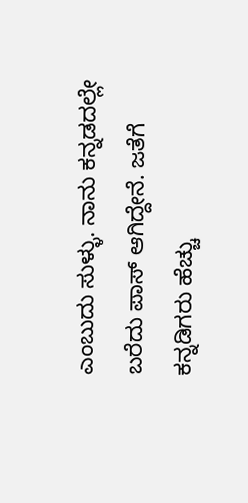ಎಂಬುದು ಸುಳ್ಳು. ನಾನು ಕನ್ನಡದಲ್ಲೇ ಬರೆದು ಪಾಸ್ ಆಗಿದ್ದೇನೆ. ಜತೆಗೆ ಕನ್ನಡಿಗರು ಹೆಚ್ಚು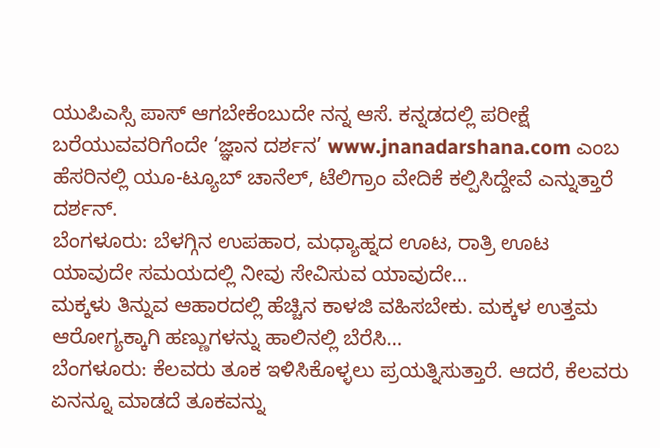ಯುಪಿಎಸ್ಸಿ ಪಾಸ್ ಆಗಬೇಕೆಂಬುದೇ ನನ್ನ ಆಸೆ. ಕನ್ನಡದಲ್ಲಿ ಪರೀಕ್ಷೆ ಬರೆಯುವವರಿಗೆಂದೇ ‘ಜ್ಞಾನ ದರ್ಶನ’ www.jnanadarshana.com ಎಂಬ ಹೆಸರಿನಲ್ಲಿ ಯೂ-ಟ್ಯೂಬ್ ಚಾನೆಲ್, ಟೆಲಿಗ್ರಾಂ ವೇದಿಕೆ ಕಲ್ಪಿಸಿದ್ದೇವೆ ಎನ್ನುತ್ತಾರೆ ದರ್ಶನ್.
ಬೆಂಗಳೂರು: ಬೆಳಗ್ಗಿನ ಉಪಹಾರ, ಮಧ್ಯಾಹ್ನದ ಊಟ, ರಾತ್ರಿ ಊಟ ಯಾವುದೇ ಸಮಯದಲ್ಲಿ ನೀವು ಸೇವಿಸುವ ಯಾವುದೇ…
ಮಕ್ಕಳು ತಿನ್ನುವ ಆಹಾರದಲ್ಲಿ ಹೆಚ್ಚಿನ ಕಾಳಜಿ ವಹಿಸಬೇಕು. ಮಕ್ಕಳ ಉತ್ತಮ ಆರೋಗ್ಯಕ್ಕಾಗಿ ಹಣ್ಣುಗಳನ್ನು ಹಾಲಿನಲ್ಲಿ ಬೆರೆಸಿ…
ಬೆಂಗಳೂರು: ಕೆಲವರು ತೂಕ ಇಳಿಸಿಕೊಳ್ಳಲು ಪ್ರಯತ್ನಿಸುತ್ತಾರೆ. ಆದರೆ, ಕೆಲವರು ಏನನ್ನೂ ಮಾಡದೆ ತೂಕವನ್ನು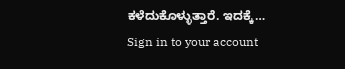ಕಳೆದುಕೊಳ್ಳುತ್ತಾರೆ. ಇದಕ್ಕೆ…
Sign in to your account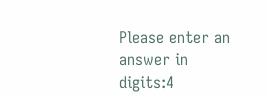Please enter an answer in digits:4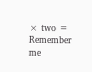× two =
Remember me